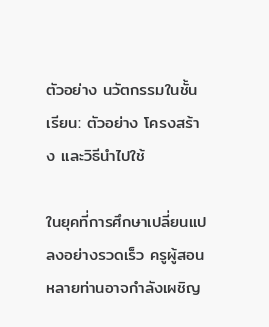ตัวอย่าง นวัตกรรมในชั้นเรียน: ตัวอย่าง โครงสร้าง และวิธีนำไปใช้

ในยุคที่การศึกษาเปลี่ยนแปลงอย่างรวดเร็ว ครูผู้สอนหลายท่านอาจกำลังเผชิญ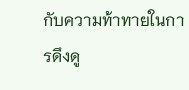กับความท้าทายในการดึงดู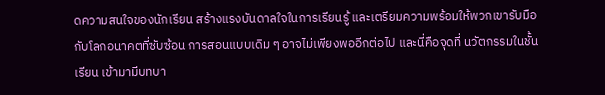ดความสนใจของนักเรียน สร้างแรงบันดาลใจในการเรียนรู้ และเตรียมความพร้อมให้พวกเขารับมือกับโลกอนาคตที่ซับซ้อน การสอนแบบเดิม ๆ อาจไม่เพียงพออีกต่อไป และนี่คือจุดที่ นวัตกรรมในชั้นเรียน เข้ามามีบทบา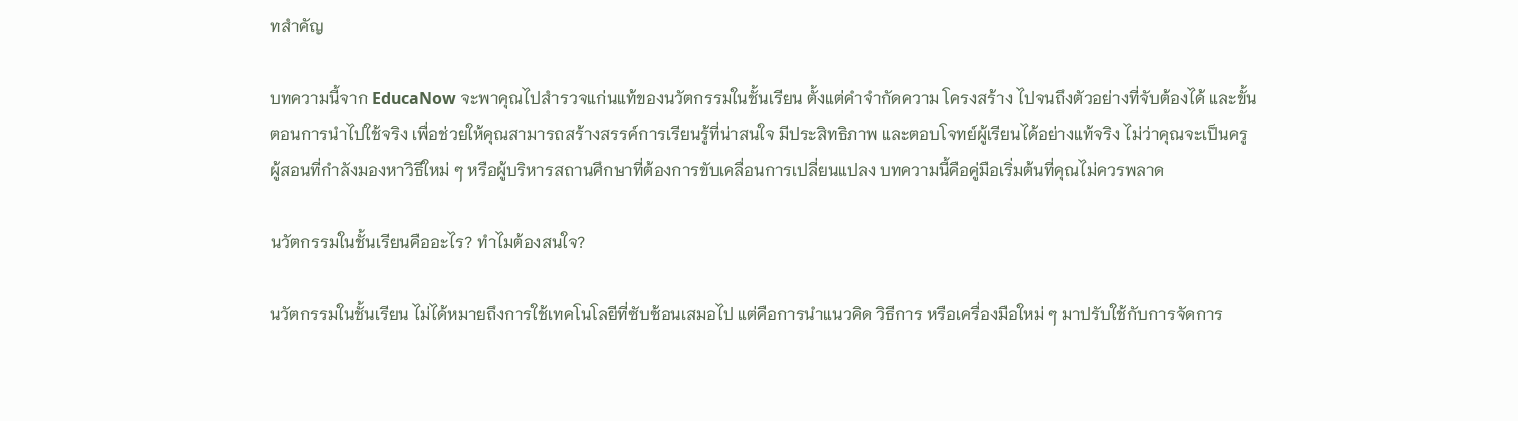ทสำคัญ

บทความนี้จาก EducaNow จะพาคุณไปสำรวจแก่นแท้ของนวัตกรรมในชั้นเรียน ตั้งแต่คำจำกัดความ โครงสร้าง ไปจนถึงตัวอย่างที่จับต้องได้ และขั้นตอนการนำไปใช้จริง เพื่อช่วยให้คุณสามารถสร้างสรรค์การเรียนรู้ที่น่าสนใจ มีประสิทธิภาพ และตอบโจทย์ผู้เรียนได้อย่างแท้จริง ไม่ว่าคุณจะเป็นครูผู้สอนที่กำลังมองหาวิธีใหม่ ๆ หรือผู้บริหารสถานศึกษาที่ต้องการขับเคลื่อนการเปลี่ยนแปลง บทความนี้คือคู่มือเริ่มต้นที่คุณไม่ควรพลาด

นวัตกรรมในชั้นเรียนคืออะไร? ทำไมต้องสนใจ?

นวัตกรรมในชั้นเรียน ไม่ได้หมายถึงการใช้เทคโนโลยีที่ซับซ้อนเสมอไป แต่คือการนำแนวคิด วิธีการ หรือเครื่องมือใหม่ ๆ มาปรับใช้กับการจัดการ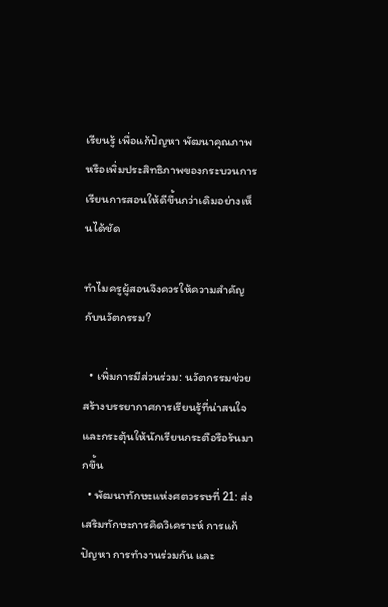เรียนรู้ เพื่อแก้ปัญหา พัฒนาคุณภาพ หรือเพิ่มประสิทธิภาพของกระบวนการเรียนการสอนให้ดีขึ้นกว่าเดิมอย่างเห็นได้ชัด

ทำไมครูผู้สอนจึงควรให้ความสำคัญกับนวัตกรรม?

  • เพิ่มการมีส่วนร่วม: นวัตกรรมช่วยสร้างบรรยากาศการเรียนรู้ที่น่าสนใจและกระตุ้นให้นักเรียนกระตือรือร้นมากขึ้น
  • พัฒนาทักษะแห่งศตวรรษที่ 21: ส่งเสริมทักษะการคิดวิเคราะห์ การแก้ปัญหา การทำงานร่วมกัน และ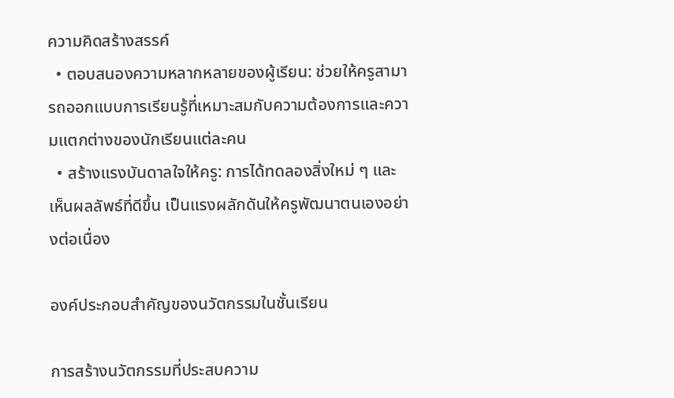ความคิดสร้างสรรค์
  • ตอบสนองความหลากหลายของผู้เรียน: ช่วยให้ครูสามารถออกแบบการเรียนรู้ที่เหมาะสมกับความต้องการและความแตกต่างของนักเรียนแต่ละคน
  • สร้างแรงบันดาลใจให้ครู: การได้ทดลองสิ่งใหม่ ๆ และเห็นผลลัพธ์ที่ดีขึ้น เป็นแรงผลักดันให้ครูพัฒนาตนเองอย่างต่อเนื่อง

องค์ประกอบสำคัญของนวัตกรรมในชั้นเรียน

การสร้างนวัตกรรมที่ประสบความ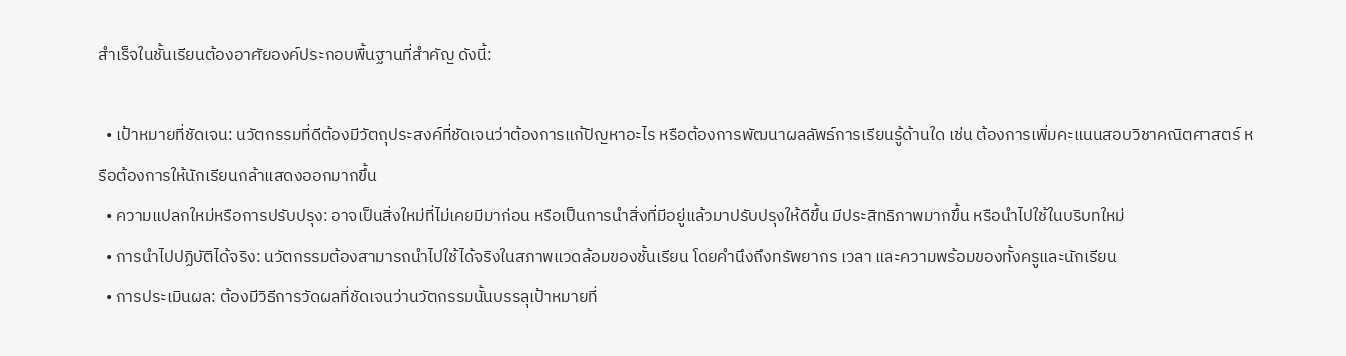สำเร็จในชั้นเรียนต้องอาศัยองค์ประกอบพื้นฐานที่สำคัญ ดังนี้:

  • เป้าหมายที่ชัดเจน: นวัตกรรมที่ดีต้องมีวัตถุประสงค์ที่ชัดเจนว่าต้องการแก้ปัญหาอะไร หรือต้องการพัฒนาผลลัพธ์การเรียนรู้ด้านใด เช่น ต้องการเพิ่มคะแนนสอบวิชาคณิตศาสตร์ หรือต้องการให้นักเรียนกล้าแสดงออกมากขึ้น
  • ความแปลกใหม่หรือการปรับปรุง: อาจเป็นสิ่งใหม่ที่ไม่เคยมีมาก่อน หรือเป็นการนำสิ่งที่มีอยู่แล้วมาปรับปรุงให้ดีขึ้น มีประสิทธิภาพมากขึ้น หรือนำไปใช้ในบริบทใหม่
  • การนำไปปฏิบัติได้จริง: นวัตกรรมต้องสามารถนำไปใช้ได้จริงในสภาพแวดล้อมของชั้นเรียน โดยคำนึงถึงทรัพยากร เวลา และความพร้อมของทั้งครูและนักเรียน
  • การประเมินผล: ต้องมีวิธีการวัดผลที่ชัดเจนว่านวัตกรรมนั้นบรรลุเป้าหมายที่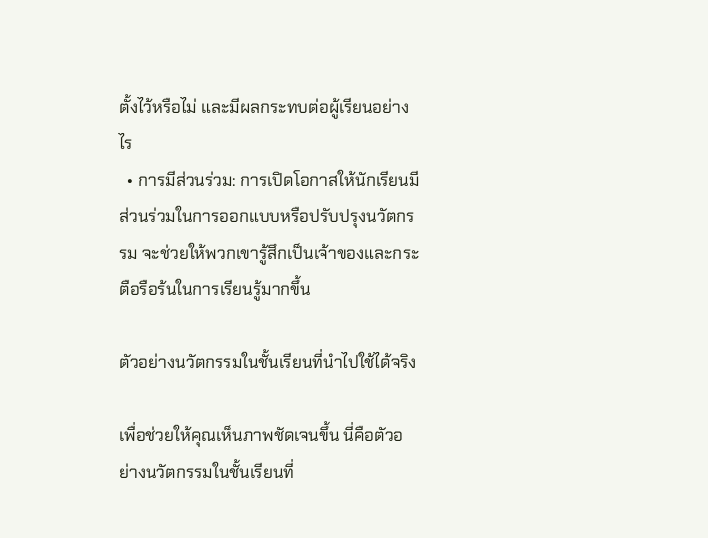ตั้งไว้หรือไม่ และมีผลกระทบต่อผู้เรียนอย่างไร
  • การมีส่วนร่วม: การเปิดโอกาสให้นักเรียนมีส่วนร่วมในการออกแบบหรือปรับปรุงนวัตกรรม จะช่วยให้พวกเขารู้สึกเป็นเจ้าของและกระตือรือร้นในการเรียนรู้มากขึ้น

ตัวอย่างนวัตกรรมในชั้นเรียนที่นำไปใช้ได้จริง

เพื่อช่วยให้คุณเห็นภาพชัดเจนขึ้น นี่คือตัวอย่างนวัตกรรมในชั้นเรียนที่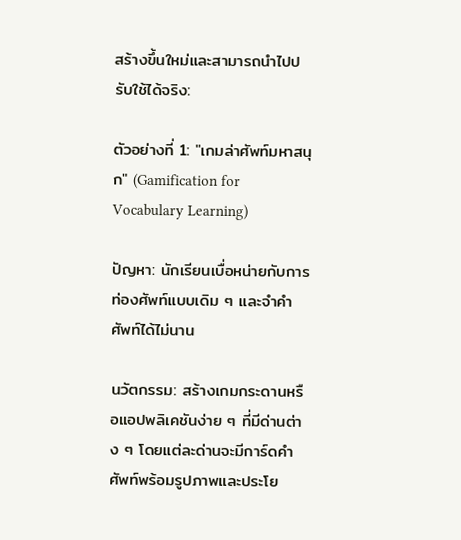สร้างขึ้นใหม่และสามารถนำไปปรับใช้ได้จริง:

ตัวอย่างที่ 1: "เกมล่าศัพท์มหาสนุก" (Gamification for Vocabulary Learning)

ปัญหา: นักเรียนเบื่อหน่ายกับการท่องศัพท์แบบเดิม ๆ และจำคำศัพท์ได้ไม่นาน

นวัตกรรม: สร้างเกมกระดานหรือแอปพลิเคชันง่าย ๆ ที่มีด่านต่าง ๆ โดยแต่ละด่านจะมีการ์ดคำศัพท์พร้อมรูปภาพและประโย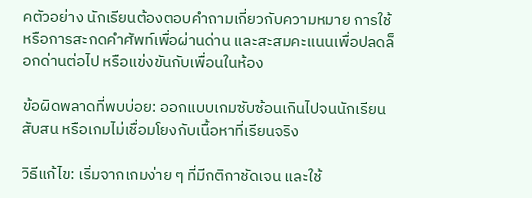คตัวอย่าง นักเรียนต้องตอบคำถามเกี่ยวกับความหมาย การใช้ หรือการสะกดคำศัพท์เพื่อผ่านด่าน และสะสมคะแนนเพื่อปลดล็อกด่านต่อไป หรือแข่งขันกับเพื่อนในห้อง

ข้อผิดพลาดที่พบบ่อย: ออกแบบเกมซับซ้อนเกินไปจนนักเรียนสับสน หรือเกมไม่เชื่อมโยงกับเนื้อหาที่เรียนจริง

วิธีแก้ไข: เริ่มจากเกมง่าย ๆ ที่มีกติกาชัดเจน และใช้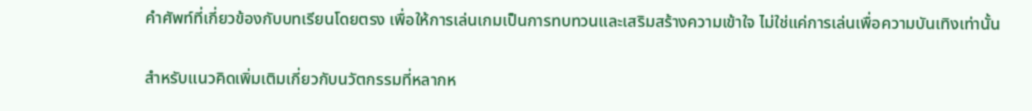คำศัพท์ที่เกี่ยวข้องกับบทเรียนโดยตรง เพื่อให้การเล่นเกมเป็นการทบทวนและเสริมสร้างความเข้าใจ ไม่ใช่แค่การเล่นเพื่อความบันเทิงเท่านั้น

สำหรับแนวคิดเพิ่มเติมเกี่ยวกับนวัตกรรมที่หลากห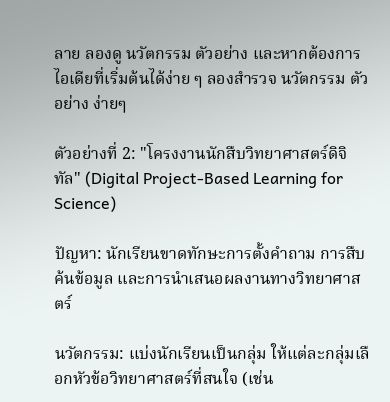ลาย ลองดู นวัตกรรม ตัวอย่าง และหากต้องการไอเดียที่เริ่มต้นได้ง่าย ๆ ลองสำรวจ นวัตกรรม ตัวอย่าง ง่ายๆ

ตัวอย่างที่ 2: "โครงงานนักสืบวิทยาศาสตร์ดิจิทัล" (Digital Project-Based Learning for Science)

ปัญหา: นักเรียนขาดทักษะการตั้งคำถาม การสืบค้นข้อมูล และการนำเสนอผลงานทางวิทยาศาสตร์

นวัตกรรม: แบ่งนักเรียนเป็นกลุ่ม ให้แต่ละกลุ่มเลือกหัวข้อวิทยาศาสตร์ที่สนใจ (เช่น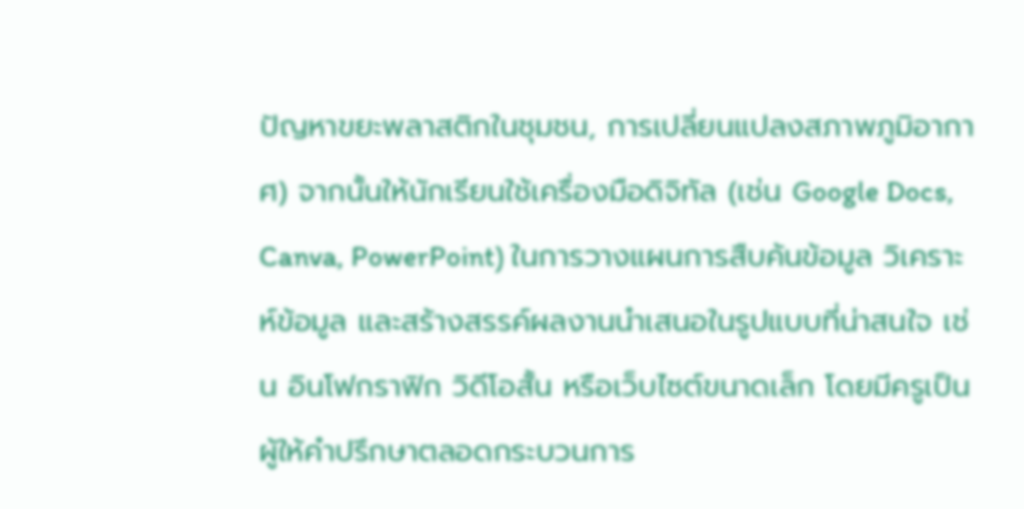ปัญหาขยะพลาสติกในชุมชน, การเปลี่ยนแปลงสภาพภูมิอากาศ) จากนั้นให้นักเรียนใช้เครื่องมือดิจิทัล (เช่น Google Docs, Canva, PowerPoint) ในการวางแผนการสืบค้นข้อมูล วิเคราะห์ข้อมูล และสร้างสรรค์ผลงานนำเสนอในรูปแบบที่น่าสนใจ เช่น อินโฟกราฟิก วิดีโอสั้น หรือเว็บไซต์ขนาดเล็ก โดยมีครูเป็นผู้ให้คำปรึกษาตลอดกระบวนการ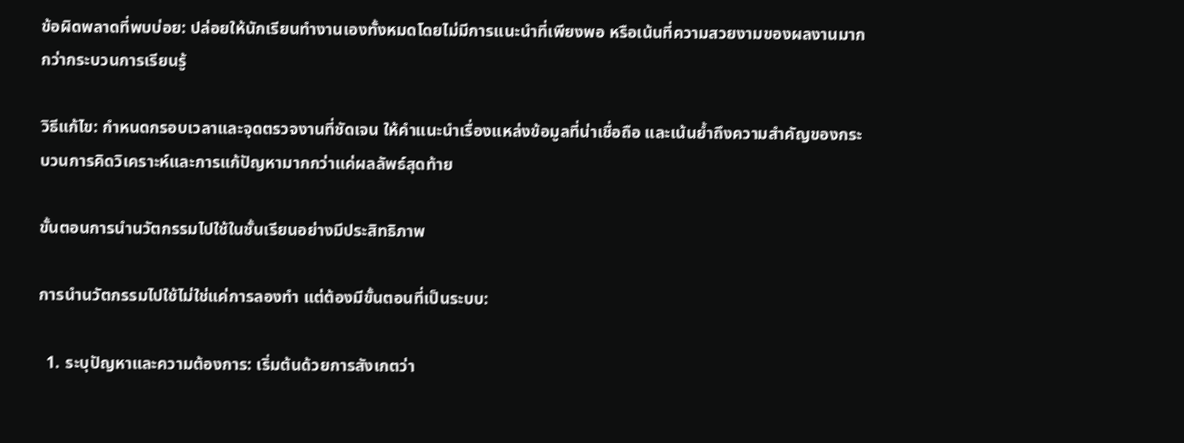ข้อผิดพลาดที่พบบ่อย: ปล่อยให้นักเรียนทำงานเองทั้งหมดโดยไม่มีการแนะนำที่เพียงพอ หรือเน้นที่ความสวยงามของผลงานมากกว่ากระบวนการเรียนรู้

วิธีแก้ไข: กำหนดกรอบเวลาและจุดตรวจงานที่ชัดเจน ให้คำแนะนำเรื่องแหล่งข้อมูลที่น่าเชื่อถือ และเน้นย้ำถึงความสำคัญของกระบวนการคิดวิเคราะห์และการแก้ปัญหามากกว่าแค่ผลลัพธ์สุดท้าย

ขั้นตอนการนำนวัตกรรมไปใช้ในชั้นเรียนอย่างมีประสิทธิภาพ

การนำนวัตกรรมไปใช้ไม่ใช่แค่การลองทำ แต่ต้องมีขั้นตอนที่เป็นระบบ:

  1. ระบุปัญหาและความต้องการ: เริ่มต้นด้วยการสังเกตว่า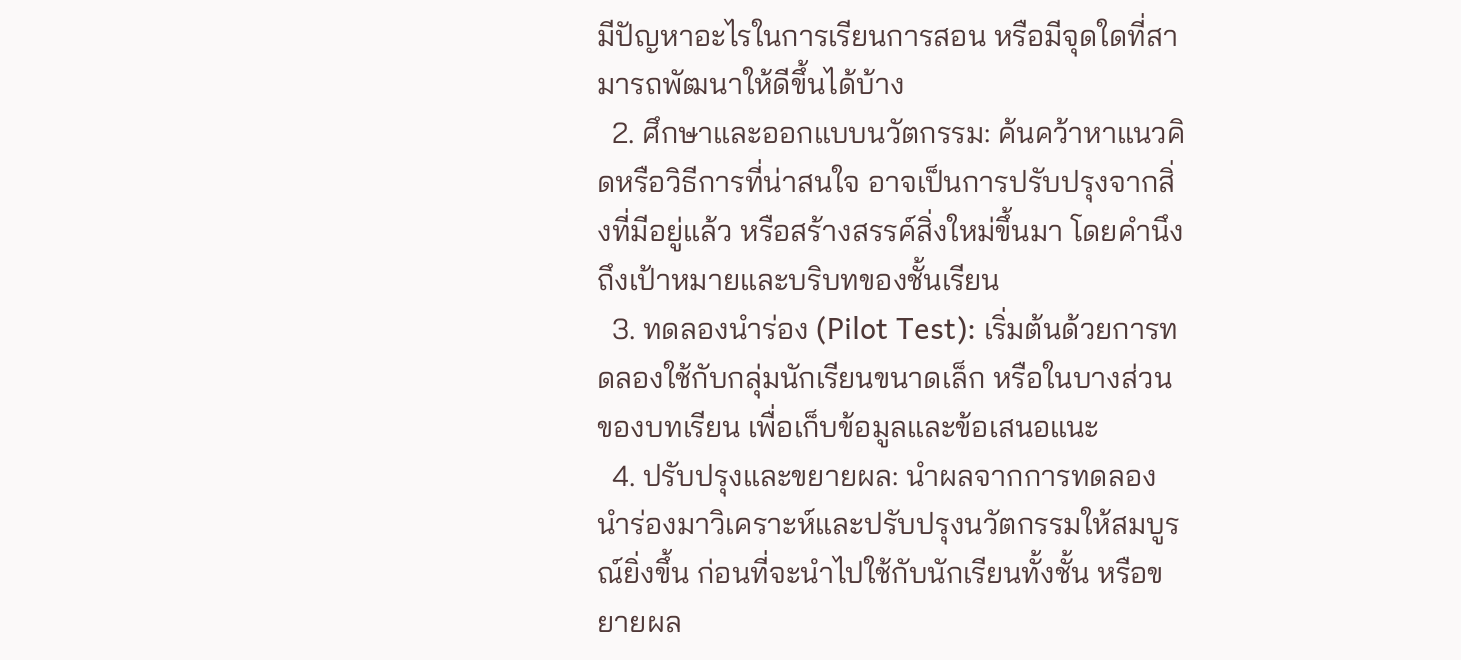มีปัญหาอะไรในการเรียนการสอน หรือมีจุดใดที่สามารถพัฒนาให้ดีขึ้นได้บ้าง
  2. ศึกษาและออกแบบนวัตกรรม: ค้นคว้าหาแนวคิดหรือวิธีการที่น่าสนใจ อาจเป็นการปรับปรุงจากสิ่งที่มีอยู่แล้ว หรือสร้างสรรค์สิ่งใหม่ขึ้นมา โดยคำนึงถึงเป้าหมายและบริบทของชั้นเรียน
  3. ทดลองนำร่อง (Pilot Test): เริ่มต้นด้วยการทดลองใช้กับกลุ่มนักเรียนขนาดเล็ก หรือในบางส่วนของบทเรียน เพื่อเก็บข้อมูลและข้อเสนอแนะ
  4. ปรับปรุงและขยายผล: นำผลจากการทดลองนำร่องมาวิเคราะห์และปรับปรุงนวัตกรรมให้สมบูรณ์ยิ่งขึ้น ก่อนที่จะนำไปใช้กับนักเรียนทั้งชั้น หรือขยายผล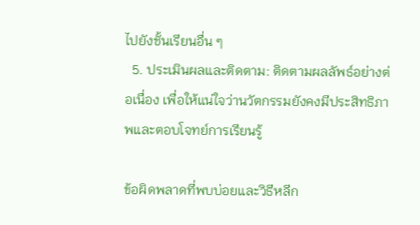ไปยังชั้นเรียนอื่น ๆ
  5. ประเมินผลและติดตาม: ติดตามผลลัพธ์อย่างต่อเนื่อง เพื่อให้แน่ใจว่านวัตกรรมยังคงมีประสิทธิภาพและตอบโจทย์การเรียนรู้

ข้อผิดพลาดที่พบบ่อยและวิธีหลีก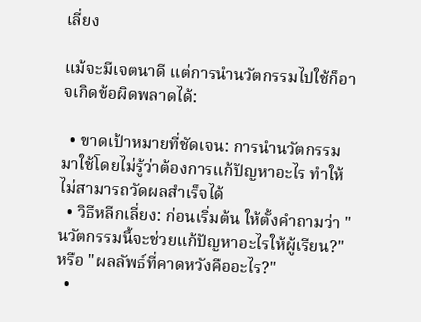เลี่ยง

แม้จะมีเจตนาดี แต่การนำนวัตกรรมไปใช้ก็อาจเกิดข้อผิดพลาดได้:

  • ขาดเป้าหมายที่ชัดเจน: การนำนวัตกรรมมาใช้โดยไม่รู้ว่าต้องการแก้ปัญหาอะไร ทำให้ไม่สามารถวัดผลสำเร็จได้
  • วิธีหลีกเลี่ยง: ก่อนเริ่มต้น ให้ตั้งคำถามว่า "นวัตกรรมนี้จะช่วยแก้ปัญหาอะไรให้ผู้เรียน?" หรือ "ผลลัพธ์ที่คาดหวังคืออะไร?"
  •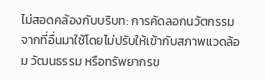ไม่สอดคล้องกับบริบท: การคัดลอกนวัตกรรมจากที่อื่นมาใช้โดยไม่ปรับให้เข้ากับสภาพแวดล้อม วัฒนธรรม หรือทรัพยากรข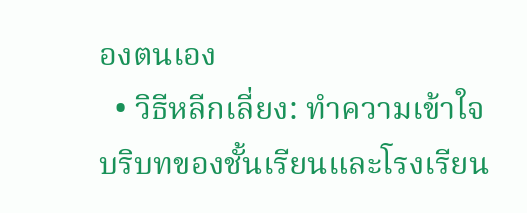องตนเอง
  • วิธีหลีกเลี่ยง: ทำความเข้าใจบริบทของชั้นเรียนและโรงเรียน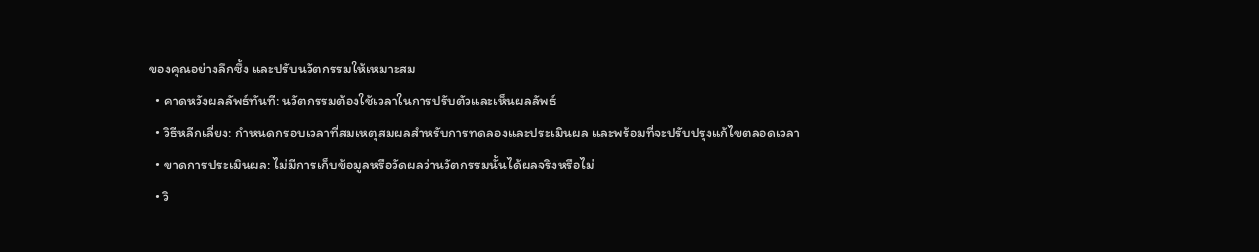ของคุณอย่างลึกซึ้ง และปรับนวัตกรรมให้เหมาะสม
  • คาดหวังผลลัพธ์ทันที: นวัตกรรมต้องใช้เวลาในการปรับตัวและเห็นผลลัพธ์
  • วิธีหลีกเลี่ยง: กำหนดกรอบเวลาที่สมเหตุสมผลสำหรับการทดลองและประเมินผล และพร้อมที่จะปรับปรุงแก้ไขตลอดเวลา
  • ขาดการประเมินผล: ไม่มีการเก็บข้อมูลหรือวัดผลว่านวัตกรรมนั้นได้ผลจริงหรือไม่
  • วิ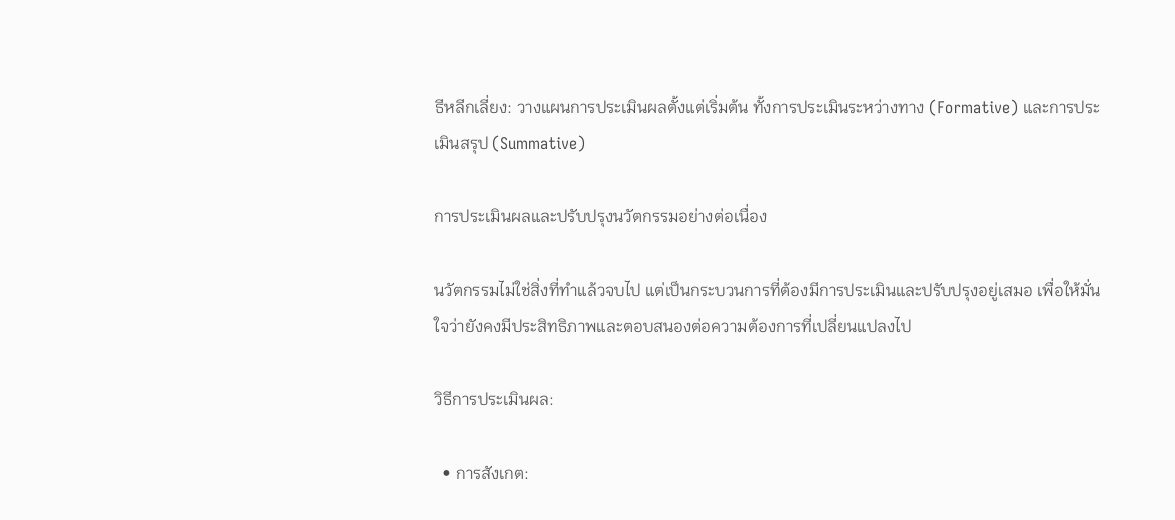ธีหลีกเลี่ยง: วางแผนการประเมินผลตั้งแต่เริ่มต้น ทั้งการประเมินระหว่างทาง (Formative) และการประเมินสรุป (Summative)

การประเมินผลและปรับปรุงนวัตกรรมอย่างต่อเนื่อง

นวัตกรรมไม่ใช่สิ่งที่ทำแล้วจบไป แต่เป็นกระบวนการที่ต้องมีการประเมินและปรับปรุงอยู่เสมอ เพื่อให้มั่นใจว่ายังคงมีประสิทธิภาพและตอบสนองต่อความต้องการที่เปลี่ยนแปลงไป

วิธีการประเมินผล:

  • การสังเกต: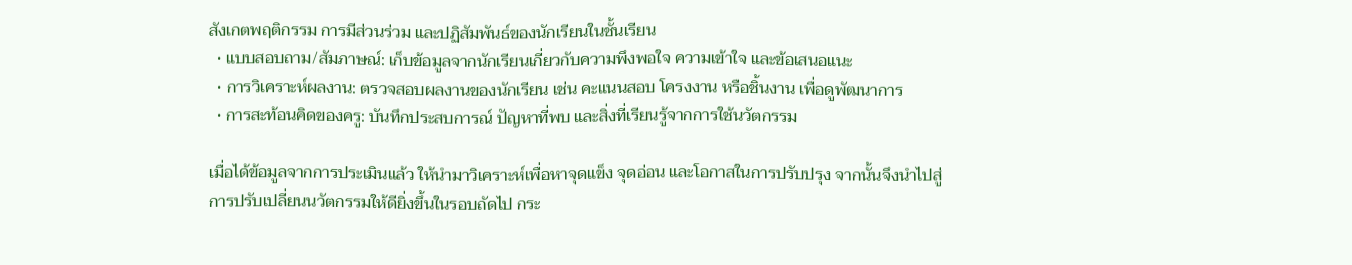สังเกตพฤติกรรม การมีส่วนร่วม และปฏิสัมพันธ์ของนักเรียนในชั้นเรียน
  • แบบสอบถาม/สัมภาษณ์: เก็บข้อมูลจากนักเรียนเกี่ยวกับความพึงพอใจ ความเข้าใจ และข้อเสนอแนะ
  • การวิเคราะห์ผลงาน: ตรวจสอบผลงานของนักเรียน เช่น คะแนนสอบ โครงงาน หรือชิ้นงาน เพื่อดูพัฒนาการ
  • การสะท้อนคิดของครู: บันทึกประสบการณ์ ปัญหาที่พบ และสิ่งที่เรียนรู้จากการใช้นวัตกรรม

เมื่อได้ข้อมูลจากการประเมินแล้ว ให้นำมาวิเคราะห์เพื่อหาจุดแข็ง จุดอ่อน และโอกาสในการปรับปรุง จากนั้นจึงนำไปสู่การปรับเปลี่ยนนวัตกรรมให้ดียิ่งขึ้นในรอบถัดไป กระ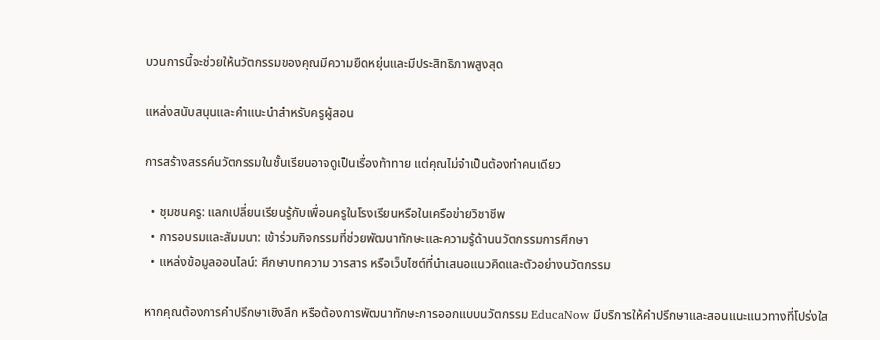บวนการนี้จะช่วยให้นวัตกรรมของคุณมีความยืดหยุ่นและมีประสิทธิภาพสูงสุด

แหล่งสนับสนุนและคำแนะนำสำหรับครูผู้สอน

การสร้างสรรค์นวัตกรรมในชั้นเรียนอาจดูเป็นเรื่องท้าทาย แต่คุณไม่จำเป็นต้องทำคนเดียว

  • ชุมชนครู: แลกเปลี่ยนเรียนรู้กับเพื่อนครูในโรงเรียนหรือในเครือข่ายวิชาชีพ
  • การอบรมและสัมมนา: เข้าร่วมกิจกรรมที่ช่วยพัฒนาทักษะและความรู้ด้านนวัตกรรมการศึกษา
  • แหล่งข้อมูลออนไลน์: ศึกษาบทความ วารสาร หรือเว็บไซต์ที่นำเสนอแนวคิดและตัวอย่างนวัตกรรม

หากคุณต้องการคำปรึกษาเชิงลึก หรือต้องการพัฒนาทักษะการออกแบบนวัตกรรม EducaNow มีบริการให้คำปรึกษาและสอนแนะแนวทางที่โปร่งใส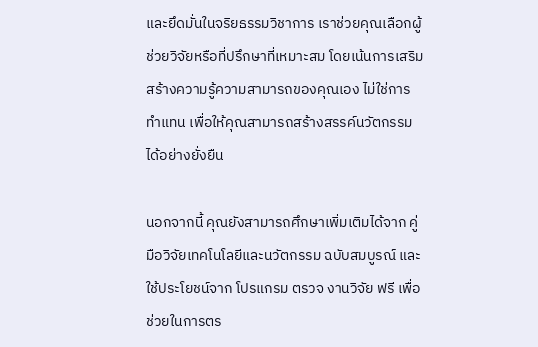และยึดมั่นในจริยธรรมวิชาการ เราช่วยคุณเลือกผู้ช่วยวิจัยหรือที่ปรึกษาที่เหมาะสม โดยเน้นการเสริมสร้างความรู้ความสามารถของคุณเอง ไม่ใช่การทำแทน เพื่อให้คุณสามารถสร้างสรรค์นวัตกรรมได้อย่างยั่งยืน

นอกจากนี้ คุณยังสามารถศึกษาเพิ่มเติมได้จาก คู่มือวิจัยเทคโนโลยีและนวัตกรรม ฉบับสมบูรณ์ และใช้ประโยชน์จาก โปรแกรม ตรวจ งานวิจัย ฟรี เพื่อช่วยในการตร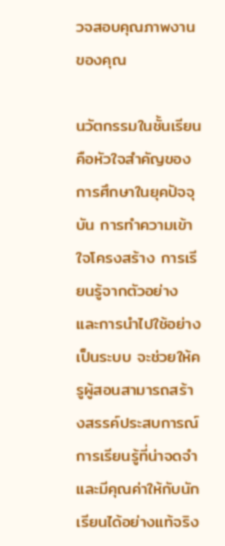วจสอบคุณภาพงานของคุณ

นวัตกรรมในชั้นเรียนคือหัวใจสำคัญของการศึกษาในยุคปัจจุบัน การทำความเข้าใจโครงสร้าง การเรียนรู้จากตัวอย่าง และการนำไปใช้อย่างเป็นระบบ จะช่วยให้ครูผู้สอนสามารถสร้างสรรค์ประสบการณ์การเรียนรู้ที่น่าจดจำและมีคุณค่าให้กับนักเรียนได้อย่างแท้จริง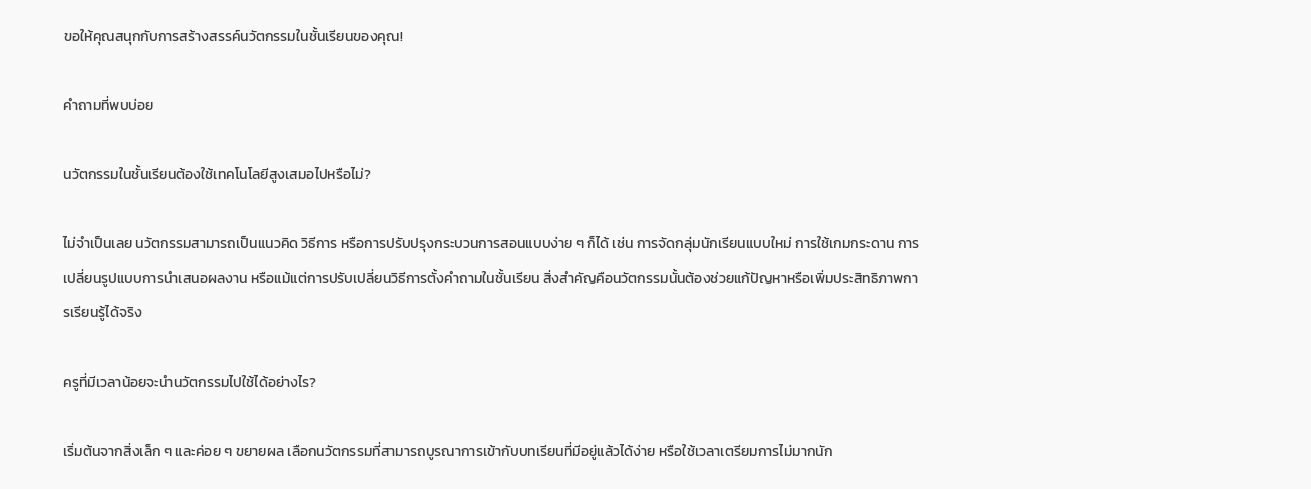ขอให้คุณสนุกกับการสร้างสรรค์นวัตกรรมในชั้นเรียนของคุณ!

คำถามที่พบบ่อย

นวัตกรรมในชั้นเรียนต้องใช้เทคโนโลยีสูงเสมอไปหรือไม่?

ไม่จำเป็นเลย นวัตกรรมสามารถเป็นแนวคิด วิธีการ หรือการปรับปรุงกระบวนการสอนแบบง่าย ๆ ก็ได้ เช่น การจัดกลุ่มนักเรียนแบบใหม่ การใช้เกมกระดาน การเปลี่ยนรูปแบบการนำเสนอผลงาน หรือแม้แต่การปรับเปลี่ยนวิธีการตั้งคำถามในชั้นเรียน สิ่งสำคัญคือนวัตกรรมนั้นต้องช่วยแก้ปัญหาหรือเพิ่มประสิทธิภาพการเรียนรู้ได้จริง

ครูที่มีเวลาน้อยจะนำนวัตกรรมไปใช้ได้อย่างไร?

เริ่มต้นจากสิ่งเล็ก ๆ และค่อย ๆ ขยายผล เลือกนวัตกรรมที่สามารถบูรณาการเข้ากับบทเรียนที่มีอยู่แล้วได้ง่าย หรือใช้เวลาเตรียมการไม่มากนัก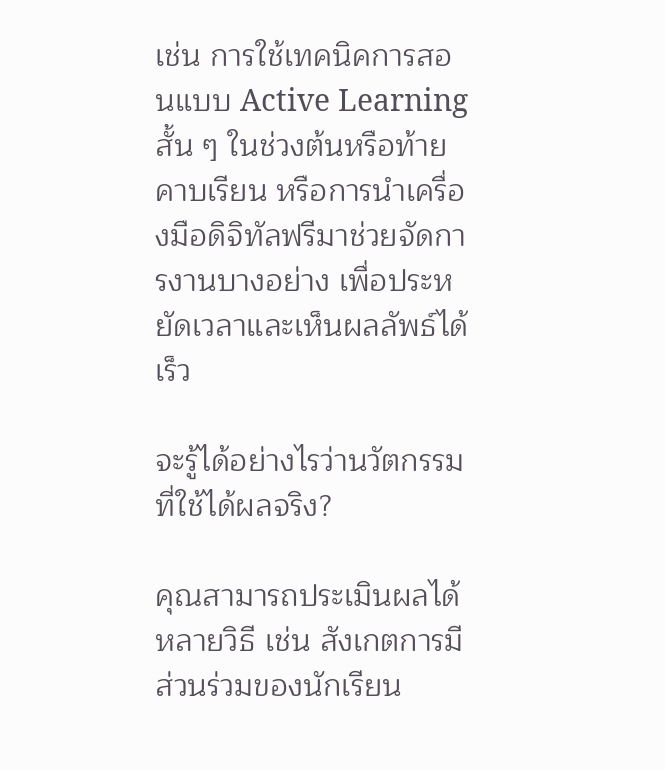เช่น การใช้เทคนิคการสอนแบบ Active Learning สั้น ๆ ในช่วงต้นหรือท้ายคาบเรียน หรือการนำเครื่องมือดิจิทัลฟรีมาช่วยจัดการงานบางอย่าง เพื่อประหยัดเวลาและเห็นผลลัพธ์ได้เร็ว

จะรู้ได้อย่างไรว่านวัตกรรมที่ใช้ได้ผลจริง?

คุณสามารถประเมินผลได้หลายวิธี เช่น สังเกตการมีส่วนร่วมของนักเรียน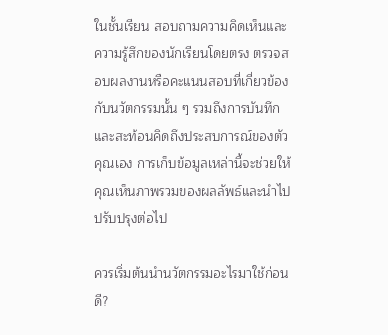ในชั้นเรียน สอบถามความคิดเห็นและความรู้สึกของนักเรียนโดยตรง ตรวจสอบผลงานหรือคะแนนสอบที่เกี่ยวข้องกับนวัตกรรมนั้น ๆ รวมถึงการบันทึกและสะท้อนคิดถึงประสบการณ์ของตัวคุณเอง การเก็บข้อมูลเหล่านี้จะช่วยให้คุณเห็นภาพรวมของผลลัพธ์และนำไปปรับปรุงต่อไป

ควรเริ่มต้นนำนวัตกรรมอะไรมาใช้ก่อนดี?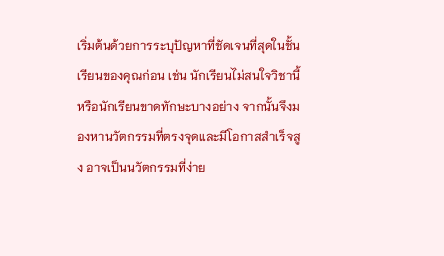เริ่มต้นด้วยการระบุปัญหาที่ชัดเจนที่สุดในชั้นเรียนของคุณก่อน เช่น นักเรียนไม่สนใจวิชานี้ หรือนักเรียนขาดทักษะบางอย่าง จากนั้นจึงมองหานวัตกรรมที่ตรงจุดและมีโอกาสสำเร็จสูง อาจเป็นนวัตกรรมที่ง่าย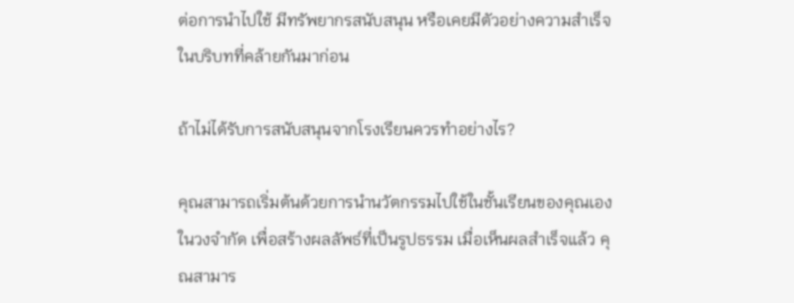ต่อการนำไปใช้ มีทรัพยากรสนับสนุน หรือเคยมีตัวอย่างความสำเร็จในบริบทที่คล้ายกันมาก่อน

ถ้าไม่ได้รับการสนับสนุนจากโรงเรียนควรทำอย่างไร?

คุณสามารถเริ่มต้นด้วยการนำนวัตกรรมไปใช้ในชั้นเรียนของคุณเองในวงจำกัด เพื่อสร้างผลลัพธ์ที่เป็นรูปธรรม เมื่อเห็นผลสำเร็จแล้ว คุณสามาร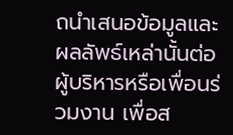ถนำเสนอข้อมูลและผลลัพธ์เหล่านั้นต่อผู้บริหารหรือเพื่อนร่วมงาน เพื่อส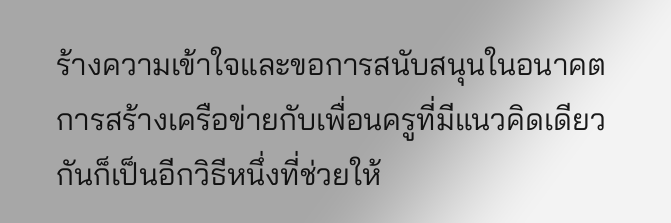ร้างความเข้าใจและขอการสนับสนุนในอนาคต การสร้างเครือข่ายกับเพื่อนครูที่มีแนวคิดเดียวกันก็เป็นอีกวิธีหนึ่งที่ช่วยให้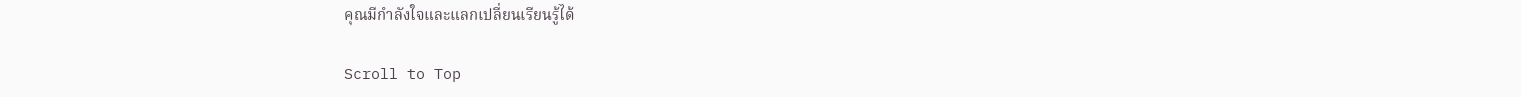คุณมีกำลังใจและแลกเปลี่ยนเรียนรู้ได้

Scroll to Top